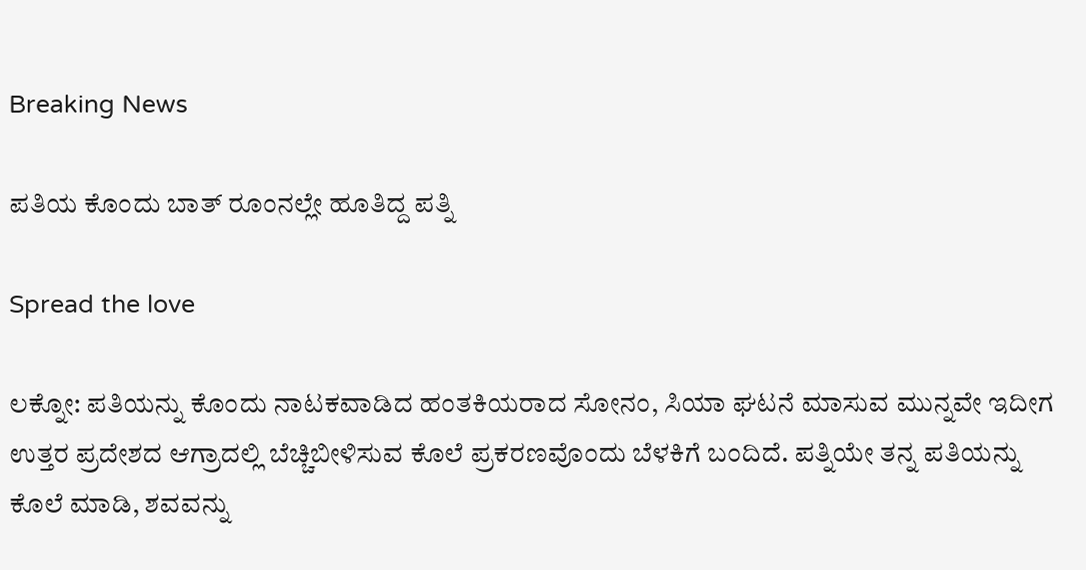Breaking News

ಪತಿಯ ಕೊಂದು ಬಾತ್ ರೂಂನಲ್ಲೇ ಹೂತಿದ್ದ ಪತ್ನಿ

Spread the love

ಲಕ್ನೋ: ಪತಿಯನ್ನು ಕೊಂದು ನಾಟಕವಾಡಿದ ಹಂತಕಿಯರಾದ ಸೋನಂ, ಸಿಯಾ ಘಟನೆ ಮಾಸುವ ಮುನ್ನವೇ ಇದೀಗ ಉತ್ತರ ಪ್ರದೇಶದ ಆಗ್ರಾದಲ್ಲಿ ಬೆಚ್ಚಿಬೀಳಿಸುವ ಕೊಲೆ ಪ್ರಕರಣವೊಂದು ಬೆಳಕಿಗೆ ಬಂದಿದೆ. ಪತ್ನಿಯೇ ತನ್ನ ಪತಿಯನ್ನು ಕೊಲೆ ಮಾಡಿ, ಶವವನ್ನು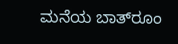ಮನೆಯ ಬಾತ್‌ರೂಂ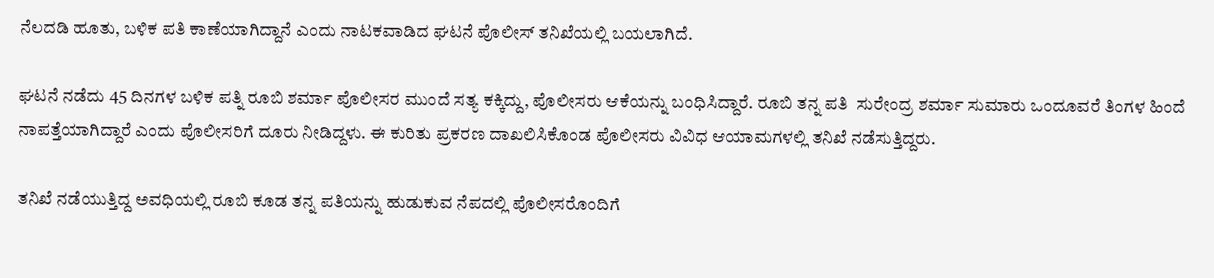ನೆಲದಡಿ ಹೂತು, ಬಳಿಕ ಪತಿ ಕಾಣೆಯಾಗಿದ್ದಾನೆ ಎಂದು ನಾಟಕವಾಡಿದ ಘಟನೆ ಪೊಲೀಸ್ ತನಿಖೆಯಲ್ಲಿ ಬಯಲಾಗಿದೆ.

ಘಟನೆ ನಡೆದು 45 ದಿನಗಳ ಬಳಿಕ ಪತ್ನಿ ರೂಬಿ ಶರ್ಮಾ ಪೊಲೀಸರ ಮುಂದೆ ಸತ್ಯ ಕಕ್ಕಿದ್ದು, ಪೊಲೀಸರು ಆಕೆಯನ್ನು ಬಂಧಿಸಿದ್ದಾರೆ. ರೂಬಿ ತನ್ನ ಪತಿ  ಸುರೇಂದ್ರ ಶರ್ಮಾ ಸುಮಾರು ಒಂದೂವರೆ ತಿಂಗಳ ಹಿಂದೆ ನಾಪತ್ತೆಯಾಗಿದ್ದಾರೆ ಎಂದು ಪೊಲೀಸರಿಗೆ ದೂರು ನೀಡಿದ್ದಳು. ಈ ಕುರಿತು ಪ್ರಕರಣ ದಾಖಲಿಸಿಕೊಂಡ ಪೊಲೀಸರು ವಿವಿಧ ಆಯಾಮಗಳಲ್ಲಿ ತನಿಖೆ ನಡೆಸುತ್ತಿದ್ದರು.

ತನಿಖೆ ನಡೆಯುತ್ತಿದ್ದ ಅವಧಿಯಲ್ಲಿ ರೂಬಿ ಕೂಡ ತನ್ನ ಪತಿಯನ್ನು ಹುಡುಕುವ ನೆಪದಲ್ಲಿ ಪೊಲೀಸರೊಂದಿಗೆ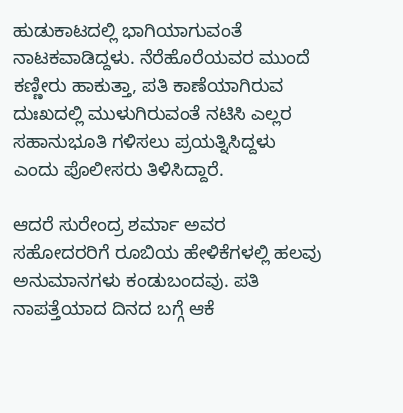ಹುಡುಕಾಟದಲ್ಲಿ ಭಾಗಿಯಾಗುವಂತೆ ನಾಟಕವಾಡಿದ್ದಳು. ನೆರೆಹೊರೆಯವರ ಮುಂದೆ ಕಣ್ಣೀರು ಹಾಕುತ್ತಾ, ಪತಿ ಕಾಣೆಯಾಗಿರುವ ದುಃಖದಲ್ಲಿ ಮುಳುಗಿರುವಂತೆ ನಟಿಸಿ ಎಲ್ಲರ ಸಹಾನುಭೂತಿ ಗಳಿಸಲು ಪ್ರಯತ್ನಿಸಿದ್ದಳು ಎಂದು ಪೊಲೀಸರು ತಿಳಿಸಿದ್ದಾರೆ.

ಆದರೆ ಸುರೇಂದ್ರ ಶರ್ಮಾ ಅವರ ಸಹೋದರರಿಗೆ ರೂಬಿಯ ಹೇಳಿಕೆಗಳಲ್ಲಿ ಹಲವು ಅನುಮಾನಗಳು ಕಂಡುಬಂದವು. ಪತಿ ನಾಪತ್ತೆಯಾದ ದಿನದ ಬಗ್ಗೆ ಆಕೆ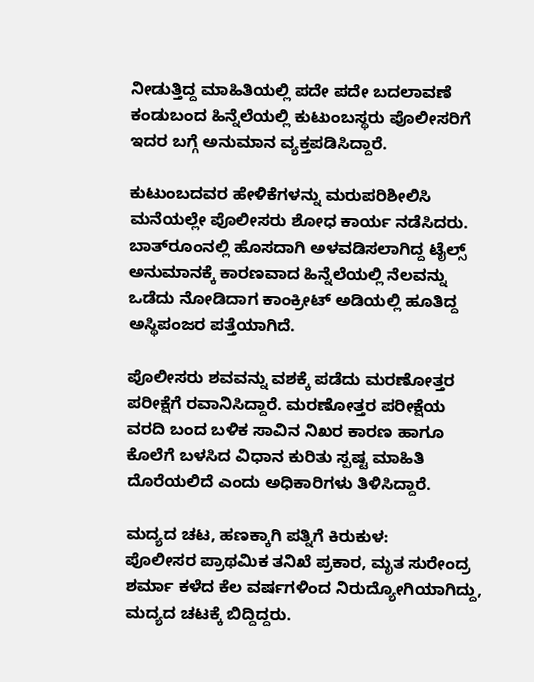ನೀಡುತ್ತಿದ್ದ ಮಾಹಿತಿಯಲ್ಲಿ ಪದೇ ಪದೇ ಬದಲಾವಣೆ ಕಂಡುಬಂದ ಹಿನ್ನೆಲೆಯಲ್ಲಿ ಕುಟುಂಬಸ್ಥರು ಪೊಲೀಸರಿಗೆ ಇದರ ಬಗ್ಗೆ ಅನುಮಾನ ವ್ಯಕ್ತಪಡಿಸಿದ್ದಾರೆ.

ಕುಟುಂಬದವರ ಹೇಳಿಕೆಗಳನ್ನು ಮರುಪರಿಶೀಲಿಸಿ ಮನೆಯಲ್ಲೇ ಪೊಲೀಸರು ಶೋಧ ಕಾರ್ಯ ನಡೆಸಿದರು. ಬಾತ್‌ರೂಂನಲ್ಲಿ ಹೊಸದಾಗಿ ಅಳವಡಿಸಲಾಗಿದ್ದ ಟೈಲ್ಸ್ ಅನುಮಾನಕ್ಕೆ ಕಾರಣವಾದ ಹಿನ್ನೆಲೆಯಲ್ಲಿ ನೆಲವನ್ನು ಒಡೆದು ನೋಡಿದಾಗ ಕಾಂಕ್ರೀಟ್ ಅಡಿಯಲ್ಲಿ ಹೂತಿದ್ದ ಅಸ್ಥಿಪಂಜರ ಪತ್ತೆಯಾಗಿದೆ.

ಪೊಲೀಸರು ಶವವನ್ನು ವಶಕ್ಕೆ ಪಡೆದು ಮರಣೋತ್ತರ ಪರೀಕ್ಷೆಗೆ ರವಾನಿಸಿದ್ದಾರೆ. ಮರಣೋತ್ತರ ಪರೀಕ್ಷೆಯ ವರದಿ ಬಂದ ಬಳಿಕ ಸಾವಿನ ನಿಖರ ಕಾರಣ ಹಾಗೂ ಕೊಲೆಗೆ ಬಳಸಿದ ವಿಧಾನ ಕುರಿತು ಸ್ಪಷ್ಟ ಮಾಹಿತಿ ದೊರೆಯಲಿದೆ ಎಂದು ಅಧಿಕಾರಿಗಳು ತಿಳಿಸಿದ್ದಾರೆ.

ಮದ್ಯದ ಚಟ, ಹಣಕ್ಕಾಗಿ ಪತ್ನಿಗೆ ಕಿರುಕುಳ:
ಪೊಲೀಸರ ಪ್ರಾಥಮಿಕ ತನಿಖೆ ಪ್ರಕಾರ, ಮೃತ ಸುರೇಂದ್ರ ಶರ್ಮಾ ಕಳೆದ ಕೆಲ ವರ್ಷಗಳಿಂದ ನಿರುದ್ಯೋಗಿಯಾಗಿದ್ದು, ಮದ್ಯದ ಚಟಕ್ಕೆ ಬಿದ್ದಿದ್ದರು.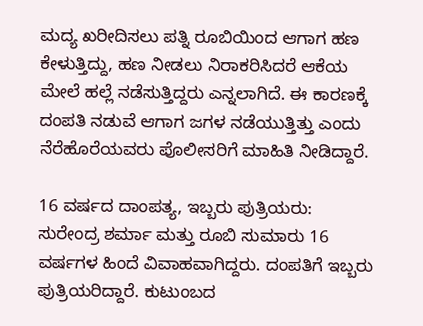ಮದ್ಯ ಖರೀದಿಸಲು ಪತ್ನಿ ರೂಬಿಯಿಂದ ಆಗಾಗ ಹಣ ಕೇಳುತ್ತಿದ್ದು, ಹಣ ನೀಡಲು ನಿರಾಕರಿಸಿದರೆ ಆಕೆಯ ಮೇಲೆ ಹಲ್ಲೆ ನಡೆಸುತ್ತಿದ್ದರು ಎನ್ನಲಾಗಿದೆ. ಈ ಕಾರಣಕ್ಕೆ ದಂಪತಿ ನಡುವೆ ಆಗಾಗ ಜಗಳ ನಡೆಯುತ್ತಿತ್ತು ಎಂದು ನೆರೆಹೊರೆಯವರು ಪೊಲೀಸರಿಗೆ ಮಾಹಿತಿ ನೀಡಿದ್ದಾರೆ.

16 ವರ್ಷದ ದಾಂಪತ್ಯ, ಇಬ್ಬರು ಪುತ್ರಿಯರು:
ಸುರೇಂದ್ರ ಶರ್ಮಾ ಮತ್ತು ರೂಬಿ ಸುಮಾರು 16 ವರ್ಷಗಳ ಹಿಂದೆ ವಿವಾಹವಾಗಿದ್ದರು. ದಂಪತಿಗೆ ಇಬ್ಬರು ಪುತ್ರಿಯರಿದ್ದಾರೆ. ಕುಟುಂಬದ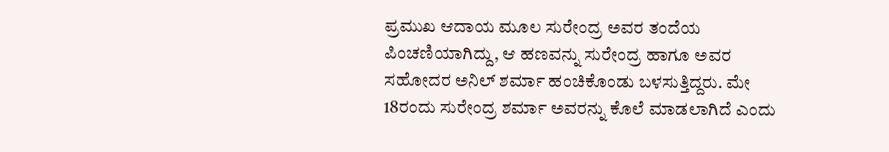ಪ್ರಮುಖ ಆದಾಯ ಮೂಲ ಸುರೇಂದ್ರ ಅವರ ತಂದೆಯ ಪಿಂಚಣಿಯಾಗಿದ್ದು, ಆ ಹಣವನ್ನು ಸುರೇಂದ್ರ ಹಾಗೂ ಅವರ ಸಹೋದರ ಅನಿಲ್ ಶರ್ಮಾ ಹಂಚಿಕೊಂಡು ಬಳಸುತ್ತಿದ್ದರು. ಮೇ 18ರಂದು ಸುರೇಂದ್ರ ಶರ್ಮಾ ಅವರನ್ನು ಕೊಲೆ ಮಾಡಲಾಗಿದೆ ಎಂದು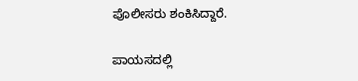ಪೊಲೀಸರು ಶಂಕಿಸಿದ್ದಾರೆ.

ಪಾಯಸದಲ್ಲಿ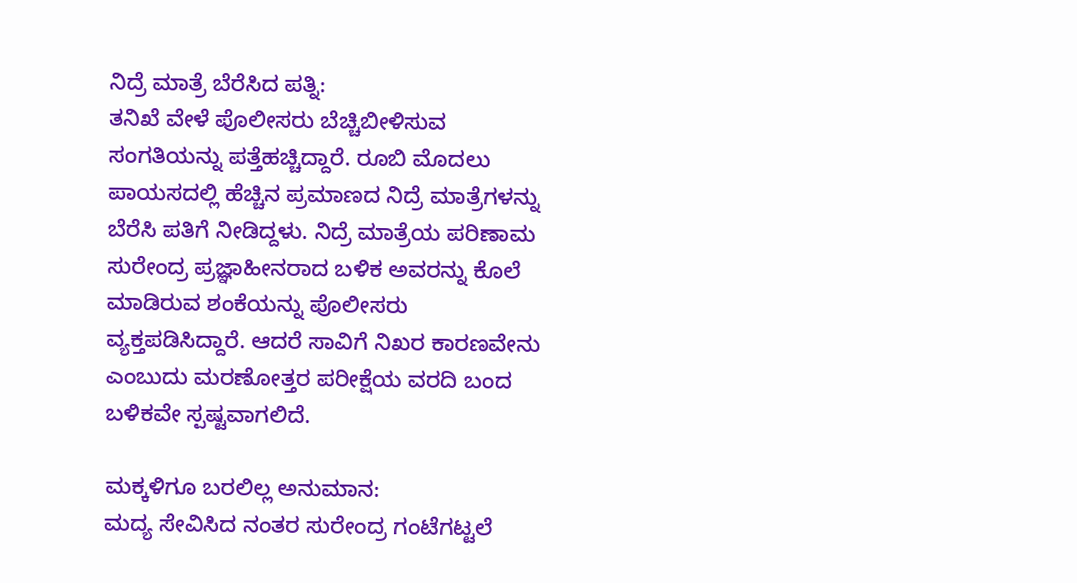ನಿದ್ರೆ ಮಾತ್ರೆ ಬೆರೆಸಿದ ಪತ್ನಿ:
ತನಿಖೆ ವೇಳೆ ಪೊಲೀಸರು ಬೆಚ್ಚಿಬೀಳಿಸುವ ಸಂಗತಿಯನ್ನು ಪತ್ತೆಹಚ್ಚಿದ್ದಾರೆ. ರೂಬಿ ಮೊದಲು ಪಾಯಸದಲ್ಲಿ ಹೆಚ್ಚಿನ ಪ್ರಮಾಣದ ನಿದ್ರೆ ಮಾತ್ರೆಗಳನ್ನು ಬೆರೆಸಿ ಪತಿಗೆ ನೀಡಿದ್ದಳು. ನಿದ್ರೆ ಮಾತ್ರೆಯ ಪರಿಣಾಮ ಸುರೇಂದ್ರ ಪ್ರಜ್ಞಾಹೀನರಾದ ಬಳಿಕ ಅವರನ್ನು ಕೊಲೆ ಮಾಡಿರುವ ಶಂಕೆಯನ್ನು ಪೊಲೀಸರು ವ್ಯಕ್ತಪಡಿಸಿದ್ದಾರೆ. ಆದರೆ ಸಾವಿಗೆ ನಿಖರ ಕಾರಣವೇನು ಎಂಬುದು ಮರಣೋತ್ತರ ಪರೀಕ್ಷೆಯ ವರದಿ ಬಂದ ಬಳಿಕವೇ ಸ್ಪಷ್ಟವಾಗಲಿದೆ.

ಮಕ್ಕಳಿಗೂ ಬರಲಿಲ್ಲ ಅನುಮಾನ:
ಮದ್ಯ ಸೇವಿಸಿದ ನಂತರ ಸುರೇಂದ್ರ ಗಂಟೆಗಟ್ಟಲೆ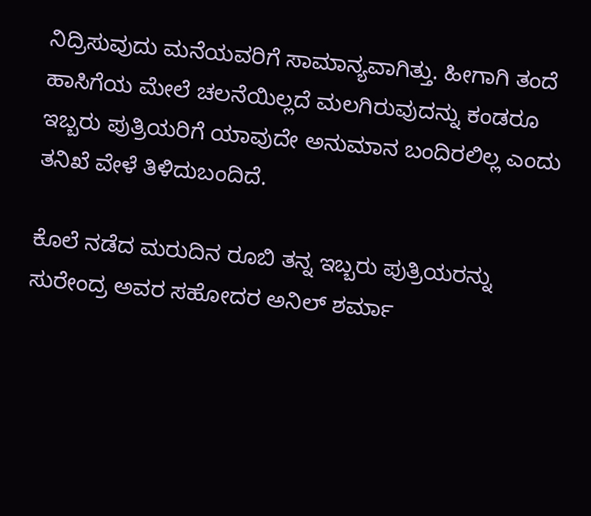ನಿದ್ರಿಸುವುದು ಮನೆಯವರಿಗೆ ಸಾಮಾನ್ಯವಾಗಿತ್ತು. ಹೀಗಾಗಿ ತಂದೆ ಹಾಸಿಗೆಯ ಮೇಲೆ ಚಲನೆಯಿಲ್ಲದೆ ಮಲಗಿರುವುದನ್ನು ಕಂಡರೂ ಇಬ್ಬರು ಪುತ್ರಿಯರಿಗೆ ಯಾವುದೇ ಅನುಮಾನ ಬಂದಿರಲಿಲ್ಲ ಎಂದು ತನಿಖೆ ವೇಳೆ ತಿಳಿದುಬಂದಿದೆ.

ಕೊಲೆ ನಡೆದ ಮರುದಿನ ರೂಬಿ ತನ್ನ ಇಬ್ಬರು ಪುತ್ರಿಯರನ್ನು ಸುರೇಂದ್ರ ಅವರ ಸಹೋದರ ಅನಿಲ್ ಶರ್ಮಾ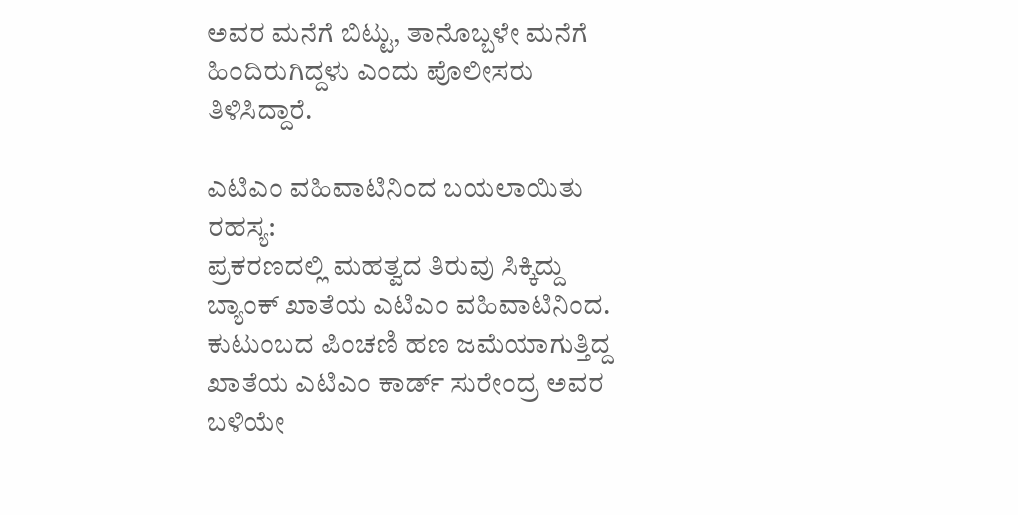ಅವರ ಮನೆಗೆ ಬಿಟ್ಟು, ತಾನೊಬ್ಬಳೇ ಮನೆಗೆ ಹಿಂದಿರುಗಿದ್ದಳು ಎಂದು ಪೊಲೀಸರು ತಿಳಿಸಿದ್ದಾರೆ.

ಎಟಿಎಂ ವಹಿವಾಟಿನಿಂದ ಬಯಲಾಯಿತು ರಹಸ್ಯ:
ಪ್ರಕರಣದಲ್ಲಿ ಮಹತ್ವದ ತಿರುವು ಸಿಕ್ಕಿದ್ದು ಬ್ಯಾಂಕ್ ಖಾತೆಯ ಎಟಿಎಂ ವಹಿವಾಟಿನಿಂದ. ಕುಟುಂಬದ ಪಿಂಚಣಿ ಹಣ ಜಮೆಯಾಗುತ್ತಿದ್ದ ಖಾತೆಯ ಎಟಿಎಂ ಕಾರ್ಡ್ ಸುರೇಂದ್ರ ಅವರ ಬಳಿಯೇ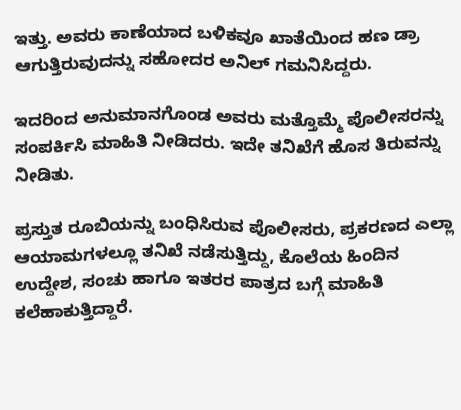ಇತ್ತು. ಅವರು ಕಾಣೆಯಾದ ಬಳಿಕವೂ ಖಾತೆಯಿಂದ ಹಣ ಡ್ರಾ ಆಗುತ್ತಿರುವುದನ್ನು ಸಹೋದರ ಅನಿಲ್ ಗಮನಿಸಿದ್ದರು.

ಇದರಿಂದ ಅನುಮಾನಗೊಂಡ ಅವರು ಮತ್ತೊಮ್ಮೆ ಪೊಲೀಸರನ್ನು ಸಂಪರ್ಕಿಸಿ ಮಾಹಿತಿ ನೀಡಿದರು. ಇದೇ ತನಿಖೆಗೆ ಹೊಸ ತಿರುವನ್ನು ನೀಡಿತು.

ಪ್ರಸ್ತುತ ರೂಬಿಯನ್ನು ಬಂಧಿಸಿರುವ ಪೊಲೀಸರು, ಪ್ರಕರಣದ ಎಲ್ಲಾ ಆಯಾಮಗಳಲ್ಲೂ ತನಿಖೆ ನಡೆಸುತ್ತಿದ್ದು, ಕೊಲೆಯ ಹಿಂದಿನ ಉದ್ದೇಶ, ಸಂಚು ಹಾಗೂ ಇತರರ ಪಾತ್ರದ ಬಗ್ಗೆ ಮಾಹಿತಿ ಕಲೆಹಾಕುತ್ತಿದ್ದಾರೆ.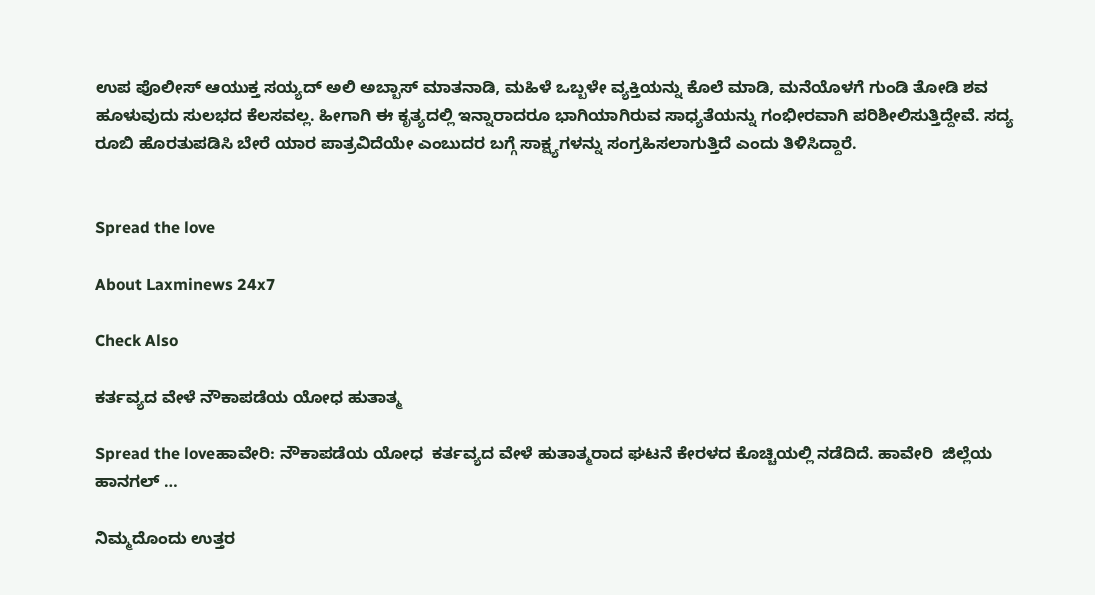ಉಪ ಪೊಲೀಸ್ ಆಯುಕ್ತ ಸಯ್ಯದ್ ಅಲಿ ಅಬ್ಬಾಸ್ ಮಾತನಾಡಿ, ಮಹಿಳೆ ಒಬ್ಬಳೇ ವ್ಯಕ್ತಿಯನ್ನು ಕೊಲೆ ಮಾಡಿ, ಮನೆಯೊಳಗೆ ಗುಂಡಿ ತೋಡಿ ಶವ ಹೂಳುವುದು ಸುಲಭದ ಕೆಲಸವಲ್ಲ. ಹೀಗಾಗಿ ಈ ಕೃತ್ಯದಲ್ಲಿ ಇನ್ನಾರಾದರೂ ಭಾಗಿಯಾಗಿರುವ ಸಾಧ್ಯತೆಯನ್ನು ಗಂಭೀರವಾಗಿ ಪರಿಶೀಲಿಸುತ್ತಿದ್ದೇವೆ. ಸದ್ಯ ರೂಬಿ ಹೊರತುಪಡಿಸಿ ಬೇರೆ ಯಾರ ಪಾತ್ರವಿದೆಯೇ ಎಂಬುದರ ಬಗ್ಗೆ ಸಾಕ್ಷ್ಯಗಳನ್ನು ಸಂಗ್ರಹಿಸಲಾಗುತ್ತಿದೆ ಎಂದು ತಿಳಿಸಿದ್ದಾರೆ.


Spread the love

About Laxminews 24x7

Check Also

ಕರ್ತವ್ಯದ ವೇಳೆ ನೌಕಾಪಡೆಯ ಯೋಧ ಹುತಾತ್ಮ

Spread the loveಹಾವೇರಿ: ನೌಕಾಪಡೆಯ ಯೋಧ  ಕರ್ತವ್ಯದ ವೇಳೆ ಹುತಾತ್ಮರಾದ ಘಟನೆ ಕೇರಳದ ಕೊಚ್ಚಿಯಲ್ಲಿ ನಡೆದಿದೆ. ಹಾವೇರಿ  ಜಿಲ್ಲೆಯ ಹಾನಗಲ್ …

ನಿಮ್ಮದೊಂದು ಉತ್ತರ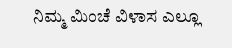ನಿಮ್ಮ ಮಿಂಚೆ ವಿಳಾಸ ಎಲ್ಲೂ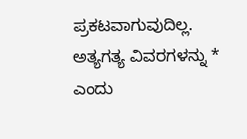ಪ್ರಕಟವಾಗುವುದಿಲ್ಲ. ಅತ್ಯಗತ್ಯ ವಿವರಗಳನ್ನು * ಎಂದು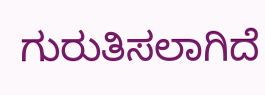ಗುರುತಿಸಲಾಗಿದೆ